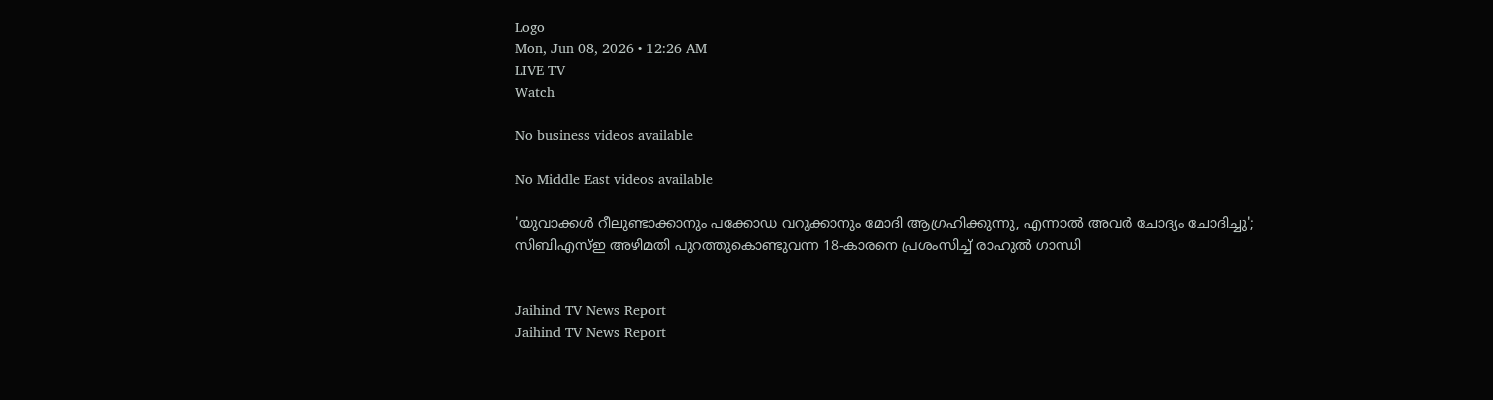Logo
Mon, Jun 08, 2026 • 12:26 AM
LIVE TV
Watch

No business videos available

No Middle East videos available

'യുവാക്കള്‍ റീലുണ്ടാക്കാനും പക്കോഡ വറുക്കാനും മോദി ആഗ്രഹിക്കുന്നു, എന്നാല്‍ അവര്‍ ചോദ്യം ചോദിച്ചു'; സിബിഎസ്ഇ അഴിമതി പുറത്തുകൊണ്ടുവന്ന 18-കാരനെ പ്രശംസിച്ച് രാഹുല്‍ ഗാന്ധി


Jaihind TV News Report
Jaihind TV News Report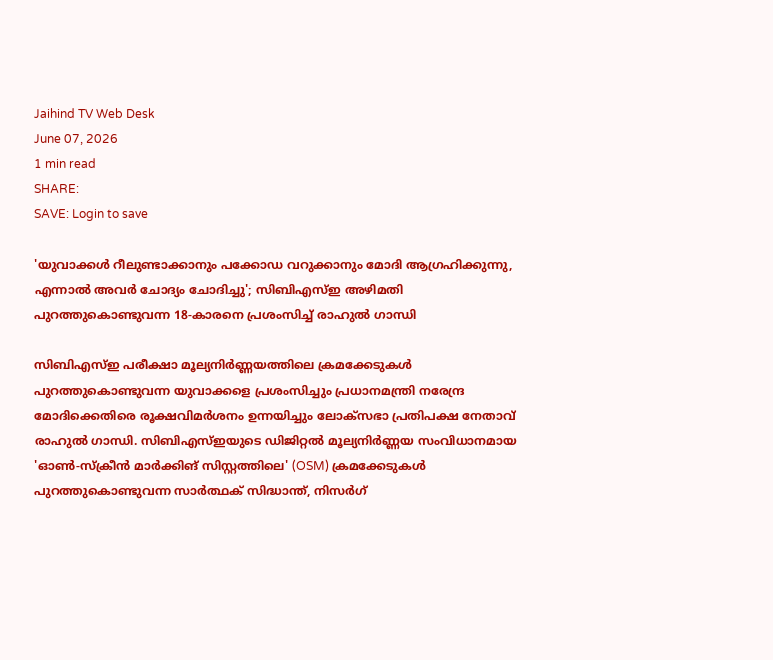Jaihind TV Web Desk
June 07, 2026
1 min read
SHARE:
SAVE: Login to save

'യുവാക്കള്‍ റീലുണ്ടാക്കാനും പക്കോഡ വറുക്കാനും മോദി ആഗ്രഹിക്കുന്നു, എന്നാല്‍ അവര്‍ ചോദ്യം ചോദിച്ചു'; സിബിഎസ്ഇ അഴിമതി പുറത്തുകൊണ്ടുവന്ന 18-കാരനെ പ്രശംസിച്ച് രാഹുല്‍ ഗാന്ധി

സിബിഎസ്ഇ പരീക്ഷാ മൂല്യനിർണ്ണയത്തിലെ ക്രമക്കേടുകൾ പുറത്തുകൊണ്ടുവന്ന യുവാക്കളെ പ്രശംസിച്ചും പ്രധാനമന്ത്രി നരേന്ദ്ര മോദിക്കെതിരെ രൂക്ഷവിമർശനം ഉന്നയിച്ചും ലോക്സഭാ പ്രതിപക്ഷ നേതാവ് രാഹുൽ ഗാന്ധി. സിബിഎസ്ഇയുടെ ഡിജിറ്റൽ മൂല്യനിർണ്ണയ സംവിധാനമായ 'ഓൺ-സ്ക്രീൻ മാർക്കിങ് സിസ്റ്റത്തിലെ' (OSM) ക്രമക്കേടുകൾ പുറത്തുകൊണ്ടുവന്ന സാർത്ഥക് സിദ്ധാന്ത്, നിസർഗ്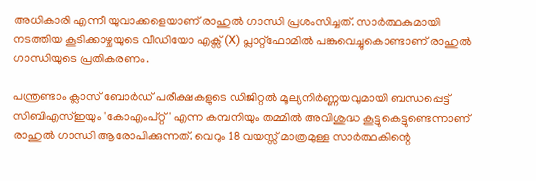അധികാരി എന്നീ യുവാക്കളെയാണ് രാഹുൽ ഗാന്ധി പ്രശംസിച്ചത്. സാർത്ഥകുമായി നടത്തിയ കൂടിക്കാഴ്ചയുടെ വീഡിയോ എക്സ് (X) പ്ലാറ്റ്‌ഫോമിൽ പങ്കുവെച്ചുകൊണ്ടാണ് രാഹുൽ ഗാന്ധിയുടെ പ്രതികരണം.

പന്ത്രണ്ടാം ക്ലാസ് ബോർഡ് പരീക്ഷകളുടെ ഡിജിറ്റൽ മൂല്യനിർണ്ണയവുമായി ബന്ധപ്പെട്ട് സിബിഎസ്ഇയും 'കോഎംപ്റ്റ്' എന്ന കമ്പനിയും തമ്മിൽ അവിശുദ്ധ കൂട്ടുകെട്ടുണ്ടെന്നാണ് രാഹുൽ ഗാന്ധി ആരോപിക്കുന്നത്. വെറും 18 വയസ്സ് മാത്രമുള്ള സാർത്ഥകിന്റെ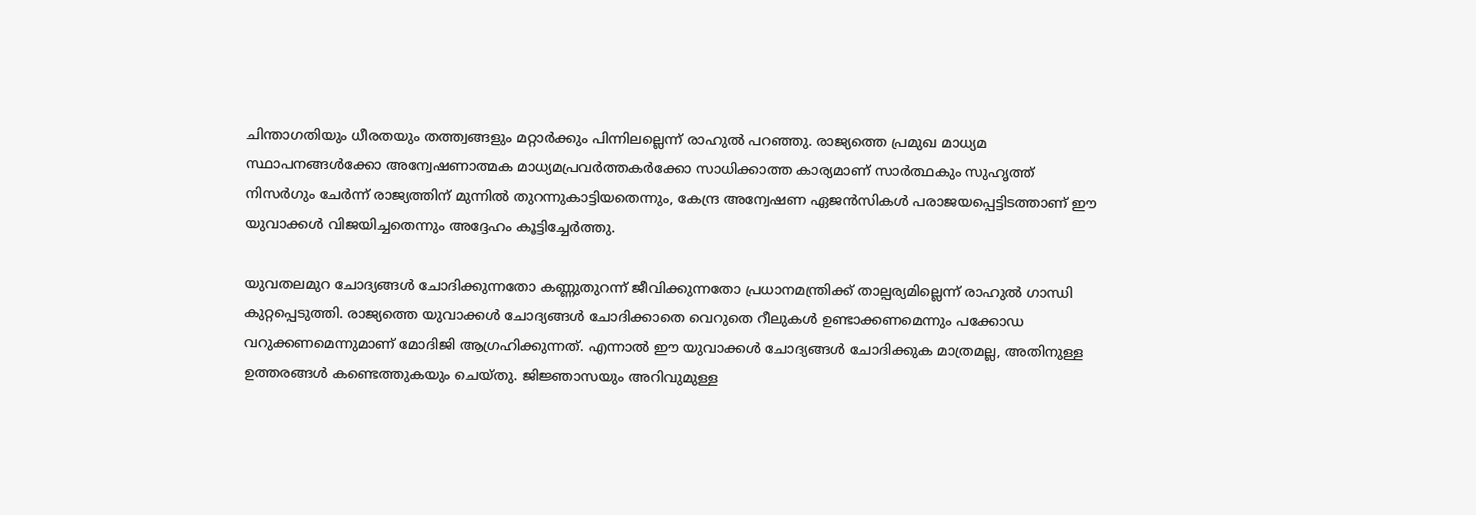ചിന്താഗതിയും ധീരതയും തത്ത്വങ്ങളും മറ്റാർക്കും പിന്നിലല്ലെന്ന് രാഹുൽ പറഞ്ഞു. രാജ്യത്തെ പ്രമുഖ മാധ്യമ സ്ഥാപനങ്ങൾക്കോ അന്വേഷണാത്മക മാധ്യമപ്രവർത്തകർക്കോ സാധിക്കാത്ത കാര്യമാണ് സാർത്ഥകും സുഹൃത്ത് നിസർഗും ചേർന്ന് രാജ്യത്തിന് മുന്നിൽ തുറന്നുകാട്ടിയതെന്നും, കേന്ദ്ര അന്വേഷണ ഏജൻസികൾ പരാജയപ്പെട്ടിടത്താണ് ഈ യുവാക്കൾ വിജയിച്ചതെന്നും അദ്ദേഹം കൂട്ടിച്ചേർത്തു.

യുവതലമുറ ചോദ്യങ്ങൾ ചോദിക്കുന്നതോ കണ്ണുതുറന്ന് ജീവിക്കുന്നതോ പ്രധാനമന്ത്രിക്ക് താല്പര്യമില്ലെന്ന് രാഹുൽ ഗാന്ധി കുറ്റപ്പെടുത്തി. രാജ്യത്തെ യുവാക്കൾ ചോദ്യങ്ങൾ ചോദിക്കാതെ വെറുതെ റീലുകൾ ഉണ്ടാക്കണമെന്നും പക്കോഡ വറുക്കണമെന്നുമാണ് മോദിജി ആഗ്രഹിക്കുന്നത്. എന്നാൽ ഈ യുവാക്കൾ ചോദ്യങ്ങൾ ചോദിക്കുക മാത്രമല്ല, അതിനുള്ള ഉത്തരങ്ങൾ കണ്ടെത്തുകയും ചെയ്തു. ജിജ്ഞാസയും അറിവുമുള്ള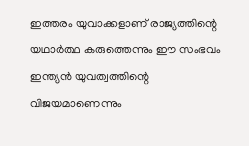ഇത്തരം യുവാക്കളാണ് രാജ്യത്തിന്റെ യഥാർത്ഥ കരുത്തെന്നും ഈ സംഭവം ഇന്ത്യൻ യുവത്വത്തിന്റെ വിജയമാണെന്നും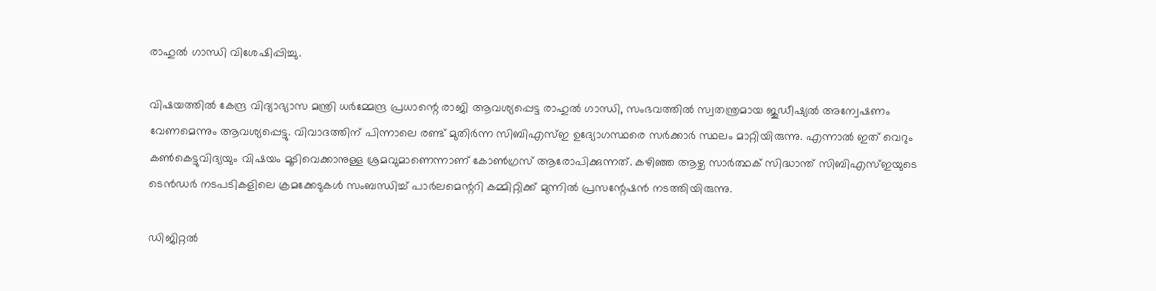രാഹുൽ ഗാന്ധി വിശേഷിപ്പിച്ചു.

വിഷയത്തിൽ കേന്ദ്ര വിദ്യാഭ്യാസ മന്ത്രി ധർമ്മേന്ദ്ര പ്രധാന്റെ രാജി ആവശ്യപ്പെട്ട രാഹുൽ ഗാന്ധി, സംഭവത്തിൽ സ്വതന്ത്രമായ ജുഡീഷ്യൽ അന്വേഷണം വേണമെന്നും ആവശ്യപ്പെട്ടു. വിവാദത്തിന് പിന്നാലെ രണ്ട് മുതിർന്ന സിബിഎസ്ഇ ഉദ്യോഗസ്ഥരെ സർക്കാർ സ്ഥലം മാറ്റിയിരുന്നു. എന്നാൽ ഇത് വെറും കൺകെട്ടുവിദ്യയും വിഷയം മൂടിവെക്കാനുള്ള ശ്രമവുമാണെന്നാണ് കോൺഗ്രസ് ആരോപിക്കുന്നത്. കഴിഞ്ഞ ആഴ്ച സാർത്ഥക് സിദ്ധാന്ത് സിബിഎസ്ഇയുടെ ടെൻഡർ നടപടികളിലെ ക്രമക്കേടുകൾ സംബന്ധിച്ച് പാർലമെന്ററി കമ്മിറ്റിക്ക് മുന്നിൽ പ്രസന്റേഷൻ നടത്തിയിരുന്നു.

ഡിജിറ്റൽ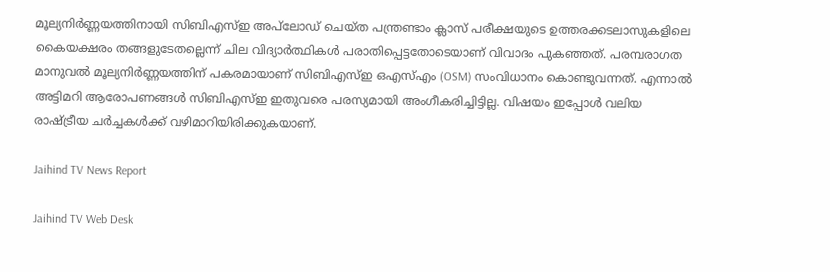മൂല്യനിർണ്ണയത്തിനായി സിബിഎസ്ഇ അപ്‌ലോഡ് ചെയ്ത പന്ത്രണ്ടാം ക്ലാസ് പരീക്ഷയുടെ ഉത്തരക്കടലാസുകളിലെ കൈയക്ഷരം തങ്ങളുടേതല്ലെന്ന് ചില വിദ്യാർത്ഥികൾ പരാതിപ്പെട്ടതോടെയാണ് വിവാദം പുകഞ്ഞത്. പരമ്പരാഗത മാനുവൽ മൂല്യനിർണ്ണയത്തിന് പകരമായാണ് സിബിഎസ്ഇ ഒഎസ്എം (OSM) സംവിധാനം കൊണ്ടുവന്നത്. എന്നാൽ അട്ടിമറി ആരോപണങ്ങൾ സിബിഎസ്ഇ ഇതുവരെ പരസ്യമായി അംഗീകരിച്ചിട്ടില്ല. വിഷയം ഇപ്പോൾ വലിയ രാഷ്ട്രീയ ചർച്ചകൾക്ക് വഴിമാറിയിരിക്കുകയാണ്.

Jaihind TV News Report

Jaihind TV Web Desk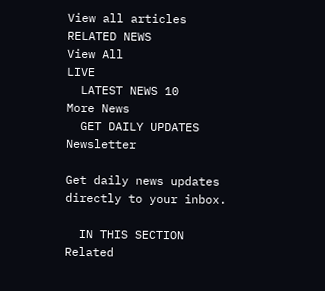View all articles
RELATED NEWS
View All
LIVE
  LATEST NEWS 10
More News
  GET DAILY UPDATES
Newsletter

Get daily news updates directly to your inbox.

  IN THIS SECTION
Related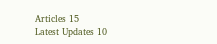Articles 15
Latest Updates 10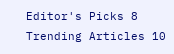Editor's Picks 8
Trending Articles 10